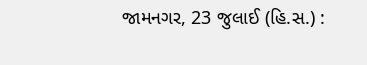જામનગર, 23 જુલાઈ (હિ.સ.) :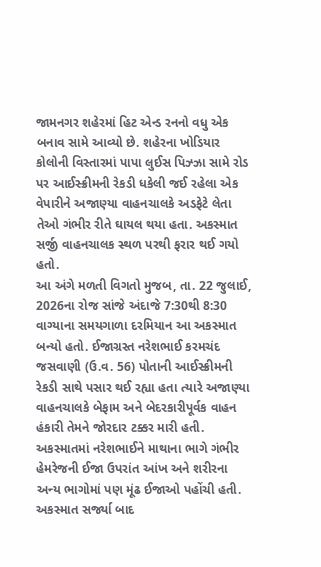જામનગર શહેરમાં હિટ એન્ડ રનનો વધુ એક બનાવ સામે આવ્યો છે. શહેરના ખોડિયાર કોલોની વિસ્તારમાં પાપા લુઈસ પિઝ્ઝા સામે રોડ પર આઈસ્ક્રીમની રેકડી ધકેલી જઈ રહેલા એક વેપારીને અજાણ્યા વાહનચાલકે અડફેટે લેતા તેઓ ગંભીર રીતે ઘાયલ થયા હતા. અકસ્માત સર્જી વાહનચાલક સ્થળ પરથી ફરાર થઈ ગયો હતો.
આ અંગે મળતી વિગતો મુજબ, તા. 22 જુલાઈ, 2026ના રોજ સાંજે અંદાજે 7:30થી 8:30 વાગ્યાના સમયગાળા દરમિયાન આ અકસ્માત બન્યો હતો. ઈજાગ્રસ્ત નરેશભાઈ કરમચંદ જસવાણી (ઉ.વ. 56) પોતાની આઈસ્ક્રીમની રેકડી સાથે પસાર થઈ રહ્યા હતા ત્યારે અજાણ્યા વાહનચાલકે બેફામ અને બેદરકારીપૂર્વક વાહન હંકારી તેમને જોરદાર ટક્કર મારી હતી.
અકસ્માતમાં નરેશભાઈને માથાના ભાગે ગંભીર હેમરેજની ઈજા ઉપરાંત આંખ અને શરીરના અન્ય ભાગોમાં પણ મૂંઢ ઈજાઓ પહોંચી હતી. અકસ્માત સર્જ્યા બાદ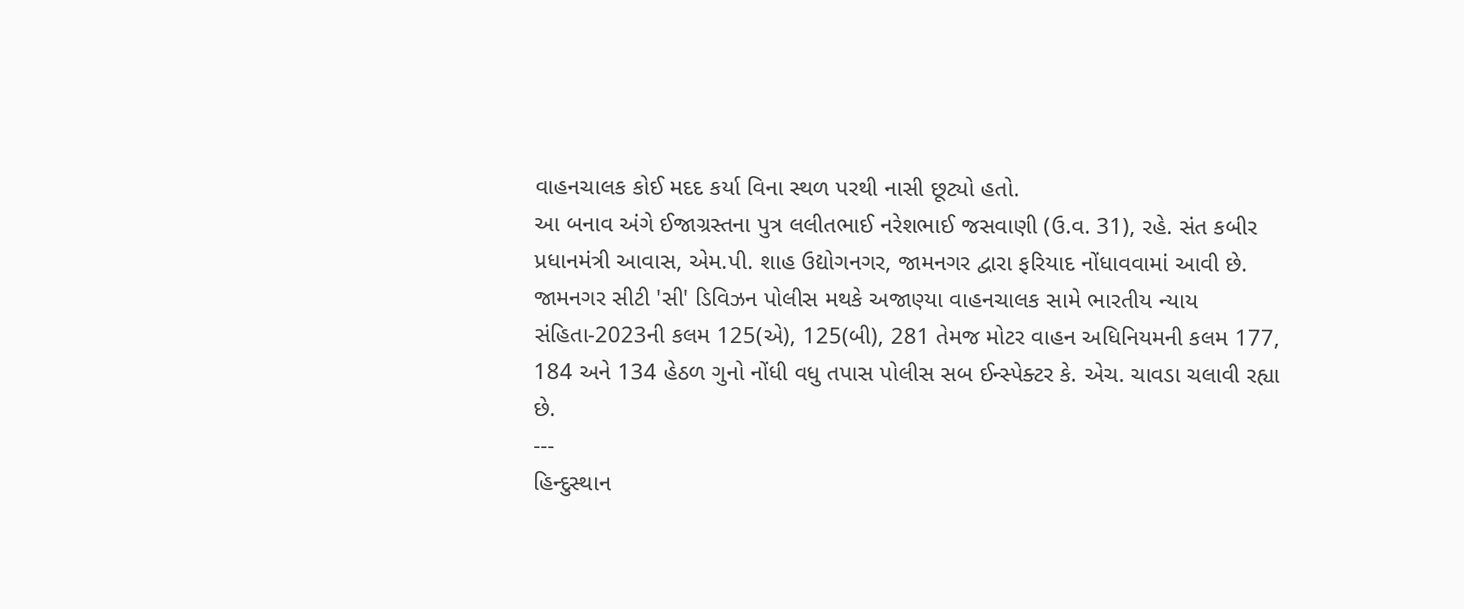વાહનચાલક કોઈ મદદ કર્યા વિના સ્થળ પરથી નાસી છૂટ્યો હતો.
આ બનાવ અંગે ઈજાગ્રસ્તના પુત્ર લલીતભાઈ નરેશભાઈ જસવાણી (ઉ.વ. 31), રહે. સંત કબીર પ્રધાનમંત્રી આવાસ, એમ.પી. શાહ ઉદ્યોગનગર, જામનગર દ્વારા ફરિયાદ નોંધાવવામાં આવી છે.
જામનગર સીટી 'સી' ડિવિઝન પોલીસ મથકે અજાણ્યા વાહનચાલક સામે ભારતીય ન્યાય સંહિતા-2023ની કલમ 125(એ), 125(બી), 281 તેમજ મોટર વાહન અધિનિયમની કલમ 177, 184 અને 134 હેઠળ ગુનો નોંધી વધુ તપાસ પોલીસ સબ ઈન્સ્પેક્ટર કે. એચ. ચાવડા ચલાવી રહ્યા છે.
---
હિન્દુસ્થાન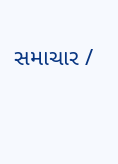સમાચાર /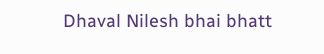Dhaval Nilesh bhai bhatt